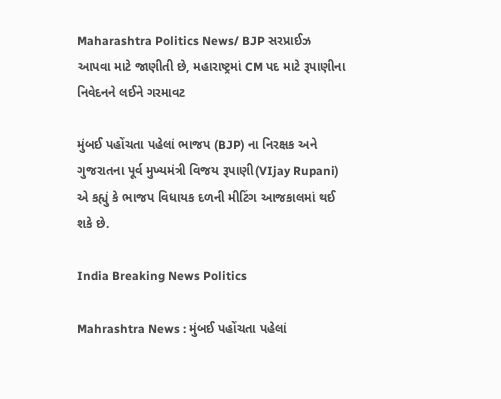Maharashtra Politics News/ BJP સરપ્રાઈઝ આપવા માટે જાણીતી છે, મહારાષ્ટ્રમાં CM પદ માટે રૂપાણીના નિવેદનને લઈને ગરમાવટ

મુંબઈ પહોંચતા પહેલાં ભાજપ (BJP) ના નિરક્ષક અને ગુજરાતના પૂર્વ મુખ્યમંત્રી વિજય રૂપાણી(VIjay Rupani) એ કહ્યું કે ભાજપ વિધાયક દળની મીટિંગ આજકાલમાં થઈ શકે છે.

India Breaking News Politics

Mahrashtra News : મુંબઈ પહોંચતા પહેલાં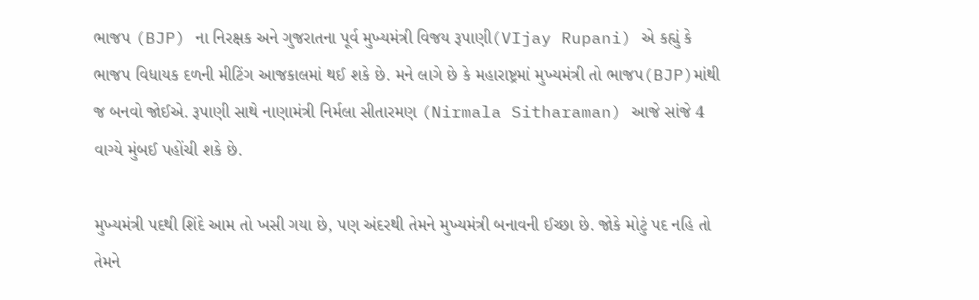ભાજપ (BJP) ના નિરક્ષક અને ગુજરાતના પૂર્વ મુખ્યમંત્રી વિજય રૂપાણી(VIjay Rupani) એ કહ્યું કે ભાજપ વિધાયક દળની મીટિંગ આજકાલમાં થઈ શકે છે. મને લાગે છે કે મહારાષ્ટ્રમાં મુખ્યમંત્રી તો ભાજપ(BJP)માંથી જ બનવો જોઈએ. રૂપાણી સાથે નાણામંત્રી નિર્મલા સીતારમણ (Nirmala Sitharaman) આજે સાંજે 4 વાગ્યે મુંબઈ પહોંચી શકે છે.

મુખ્યમંત્રી પદથી શિંદે આમ તો ખસી ગયા છે, પણ અંદરથી તેમને મુખ્યમંત્રી બનાવની ઈચ્છા છે. જોકે મોટું પદ નહિ તો તેમને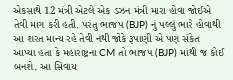એકસાથે 12 મંત્રી એટલે એક ડઝન મંત્રી મારા હોવા જોઈએ તેવી માગ કરી હતી. પરંતુ ભાજપ (BJP) નું પલ્લું ભારે હોવાથી આ શરત માન્ય રહે તેવી નથી જોકે રૂપાણી એ પણ સંકેત આપ્યા હતા કે મહારાષ્ટ્રના CM તો ભાજપ (BJP) માંથી જ કોઈ બનશે. આ સિવાય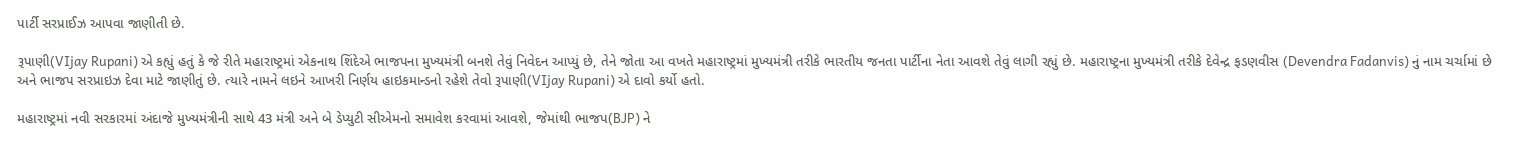પાર્ટી સરપ્રાઈઝ આપવા જાણીતી છે.

રૂપાણી(VIjay Rupani) એ કહ્યું હતું કે જે રીતે મહારાષ્ટ્રમાં એકનાથ શિંદેએ ભાજપના મુખ્યમંત્રી બનશે તેવું નિવેદન આપ્યું છે, તેને જોતા આ વખતે મહારાષ્ટ્રમાં મુખ્યમંત્રી તરીકે ભારતીય જનતા પાર્ટીના નેતા આવશે તેવું લાગી રહ્યું છે. મહારાષ્ટ્રના મુખ્યમંત્રી તરીકે દેવેન્દ્ર ફડણવીસ (Devendra Fadanvis) નું નામ ચર્ચામાં છે અને ભાજપ સરપ્રાઇઝ દેવા માટે જાણીતું છે. ત્યારે નામને લઇને આખરી નિર્ણય હાઇકમાન્ડનો રહેશે તેવો રૂપાણી(VIjay Rupani) એ દાવો કર્યો હતો.

મહારાષ્ટ્રમાં નવી સરકારમાં અંદાજે મુખ્યમંત્રીની સાથે 43 મંત્રી અને બે ડેપ્યુટી સીએમનો સમાવેશ કરવામાં આવશે, જેમાંથી ભાજપ(BJP) ને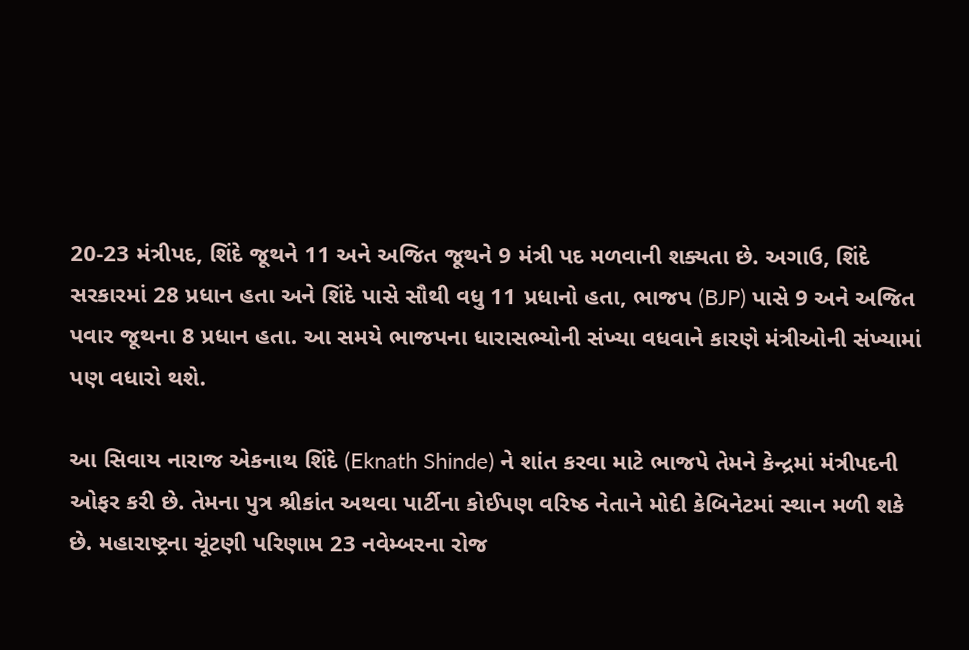20-23 મંત્રીપદ, શિંદે જૂથને 11 અને અજિત જૂથને 9 મંત્રી પદ મળવાની શક્યતા છે. અગાઉ, શિંદે સરકારમાં 28 પ્રધાન હતા અને શિંદે પાસે સૌથી વધુ 11 પ્રધાનો હતા, ભાજપ (BJP) પાસે 9 અને અજિત પવાર જૂથના 8 પ્રધાન હતા. આ સમયે ભાજપના ધારાસભ્યોની સંખ્યા વધવાને કારણે મંત્રીઓની સંખ્યામાં પણ વધારો થશે.

આ સિવાય નારાજ એકનાથ શિંદે (Eknath Shinde) ને શાંત કરવા માટે ભાજપે તેમને કેન્દ્રમાં મંત્રીપદની ઓફર કરી છે. તેમના પુત્ર શ્રીકાંત અથવા પાર્ટીના કોઈપણ વરિષ્ઠ નેતાને મોદી કેબિનેટમાં સ્થાન મળી શકે છે. મહારાષ્ટ્રના ચૂંટણી પરિણામ 23 નવેમ્બરના રોજ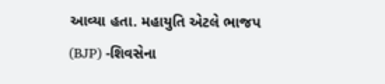આવ્યા હતા. મહાયુતિ એટલે ભાજપ (BJP) -શિવસેના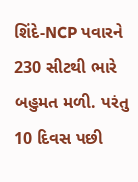શિંદે-NCP પવારને 230 સીટથી ભારે બહુમત મળી. પરંતુ 10 દિવસ પછી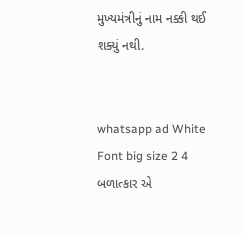મુખ્યમંત્રીનું નામ નક્કી થઈ શક્યું નથી.


whatsapp ad White Font big size 2 4 બળાત્કાર એ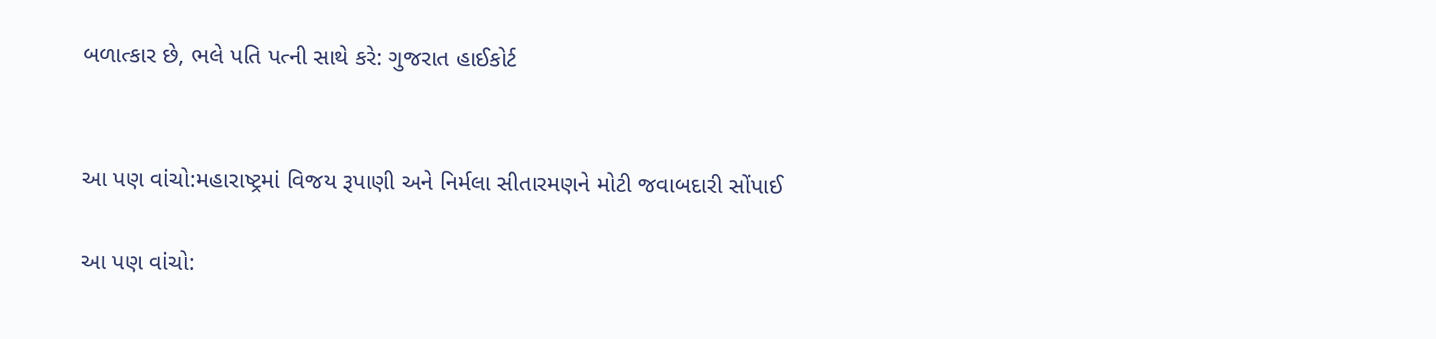બળાત્કાર છે, ભલે પતિ પત્ની સાથે કરે: ગુજરાત હાઈકોર્ટ


આ પણ વાંચો:મહારાષ્ટ્રમાં વિજય રૂપાણી અને નિર્મલા સીતારમણને મોટી જવાબદારી સોંપાઈ

આ પણ વાંચો: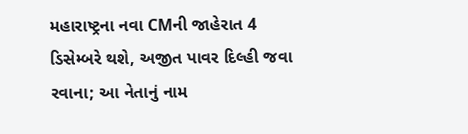મહારાષ્ટ્રના નવા CMની જાહેરાત 4 ડિસેમ્બરે થશે, અજીત પાવર દિલ્હી જવા રવાના; આ નેતાનું નામ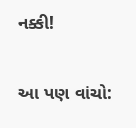નક્કી!

આ પણ વાંચો: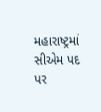મહારાષ્ટ્રમાં સીએમ પદ પર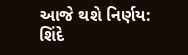આજે થશે નિર્ણય: શિંદે